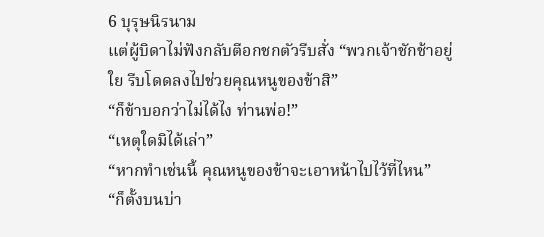6 บุรุษนิรนาม
แต่ผู้บิดาไม่ฟังกลับตีอกชกตัวรีบสั่ง “พวกเจ้าชักช้าอยู่ใย รีบโดดลงไปช่วยคุณหนูของข้าสิ”
“ก็ข้าบอกว่าไม่ได้ไง ท่านพ่อ!”
“เหตุใดมิได้เล่า”
“หากทำเช่นนี้ คุณหนูของข้าจะเอาหน้าไปไว้ที่ไหน”
“ก็ตั้งบนบ่า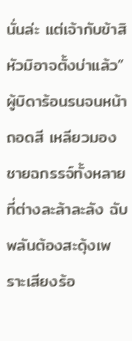นั่นล่ะ แต่เจ้ากับข้าสิหัวมิอาจตั้งบ่าแล้ว” ผู้บิดาร้อนรนจนหน้าถอดสี เหลียวมองชายฉกรรจ์ทั้งหลายที่ต่างละล้าละลัง ฉับพลันต้องสะดุ้งเพราะเสียงร้อ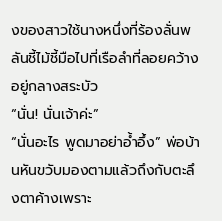งของสาวใช้นางหนึ่งที่ร้องลั่นพลันชี้ไม้ชี้มือไปที่เรือลำที่ลอยคว้างอยู่กลางสระบัว
“นั่น! นั่นเจ้าค่ะ”
“นั่นอะไร พูดมาอย่าอ้ำอึ้ง” พ่อบ้านหันขวับมองตามแล้วถึงกับตะลึงตาค้างเพราะ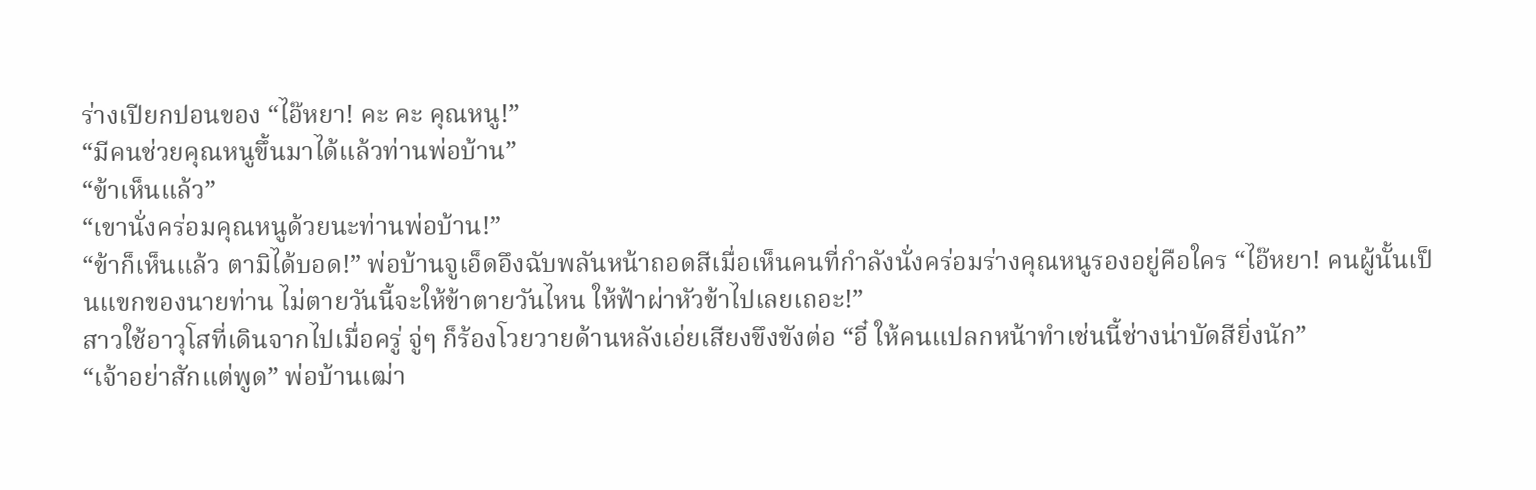ร่างเปียกปอนของ “ไอ๊หยา! คะ คะ คุณหนู!”
“มีคนช่วยคุณหนูขึ้นมาได้แล้วท่านพ่อบ้าน”
“ข้าเห็นแล้ว”
“เขานั่งคร่อมคุณหนูด้วยนะท่านพ่อบ้าน!”
“ข้าก็เห็นแล้ว ตามิได้บอด!” พ่อบ้านจูเอ็ดอึงฉับพลันหน้าถอดสีเมื่อเห็นคนที่กำลังนั่งคร่อมร่างคุณหนูรองอยู่คือใคร “ไอ๊หยา! คนผู้นั้นเป็นแขกของนายท่าน ไม่ตายวันนี้จะให้ข้าตายวันไหน ให้ฟ้าผ่าหัวข้าไปเลยเถอะ!”
สาวใช้อาวุโสที่เดินจากไปเมื่อครู่ จู่ๆ ก็ร้องโวยวายด้านหลังเอ่ยเสียงขึงขังต่อ “อี๋ ให้คนแปลกหน้าทำเช่นนี้ช่างน่าบัดสียิ่งนัก”
“เจ้าอย่าสักแต่พูด” พ่อบ้านเฒ่า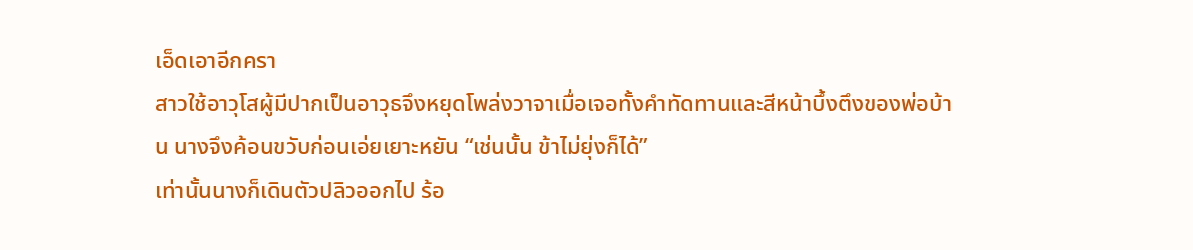เอ็ดเอาอีกครา
สาวใช้อาวุโสผู้มีปากเป็นอาวุธจึงหยุดโพล่งวาจาเมื่อเจอทั้งคำทัดทานและสีหน้าบึ้งตึงของพ่อบ้าน นางจึงค้อนขวับก่อนเอ่ยเยาะหยัน “เช่นนั้น ข้าไม่ยุ่งก็ได้”
เท่านั้นนางก็เดินตัวปลิวออกไป ร้อ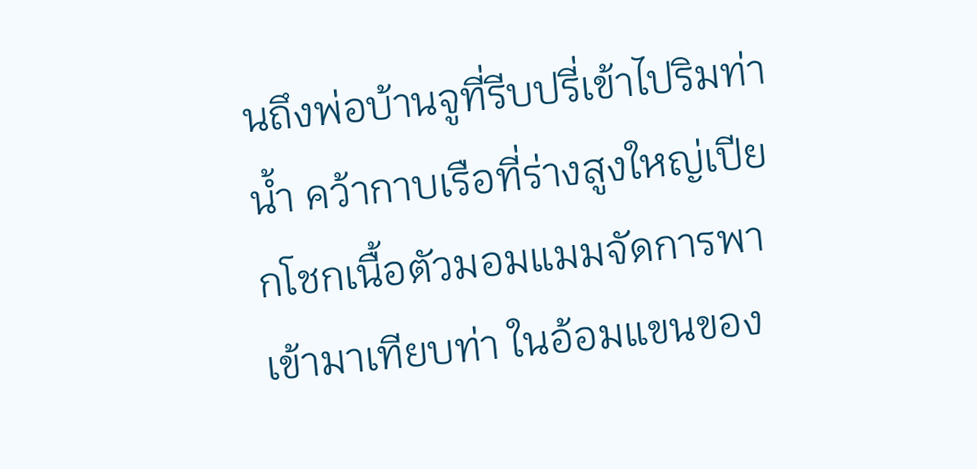นถึงพ่อบ้านจูที่รีบปรี่เข้าไปริมท่าน้ำ คว้ากาบเรือที่ร่างสูงใหญ่เปียกโชกเนื้อตัวมอมแมมจัดการพาเข้ามาเทียบท่า ในอ้อมแขนของ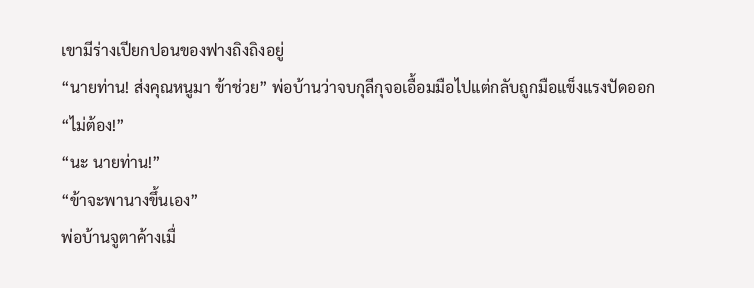เขามีร่างเปียกปอนของฟางถิงถิงอยู่
“นายท่าน! ส่งคุณหนูมา ข้าช่วย” พ่อบ้านว่าจบกุลีกุจอเอื้อมมือไปแต่กลับถูกมือแข็งแรงปัดออก
“ไม่ต้อง!”
“นะ นายท่าน!”
“ข้าจะพานางขึ้นเอง”
พ่อบ้านจูตาค้างเมื่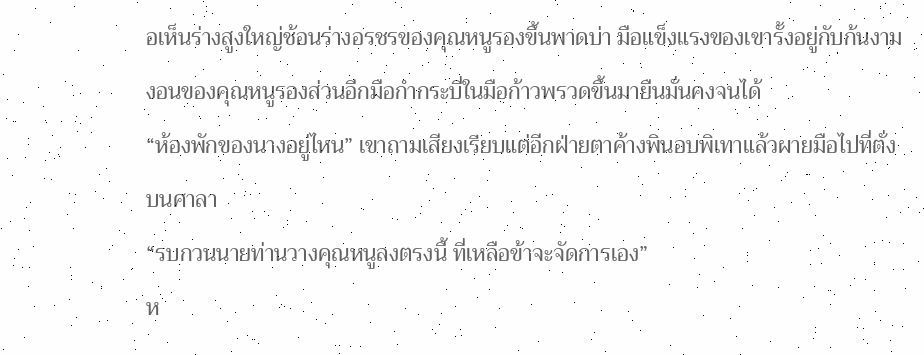อเห็นร่างสูงใหญ่ช้อนร่างอรชรของคุณหนูรองขึ้นพาดบ่า มือแข็งแรงของเขารั้งอยู่กับก้นงามงอนของคุณหนูรองส่วนอีกมือกำกระบี่ในมือก้าวพรวดขึ้นมายืนมั่นคงจนได้
“ห้องพักของนางอยู่ไหน” เขาถามเสียงเรียบแต่อีกฝ่ายตาค้างพินอบพิเทาแล้วผายมือไปที่ตั่งบนศาลา
“รบกวนนายท่านวางคุณหนูลงตรงนี้ ที่เหลือข้าจะจัดการเอง”
ห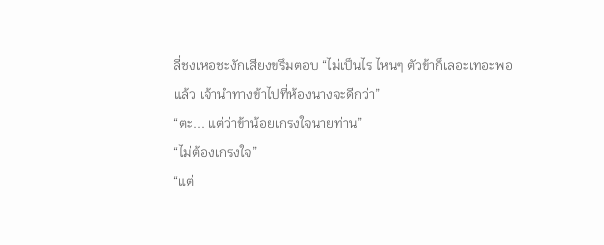ลี่ชงเหอชะงักเสียงขรึมตอบ “ไม่เป็นไร ไหนๆ ตัวข้าก็เลอะเทอะพอแล้ว เจ้านำทางข้าไปที่ห้องนางจะดีกว่า”
“ตะ... แต่ว่าข้าน้อยเกรงใจนายท่าน”
“ไม่ต้องเกรงใจ”
“แต่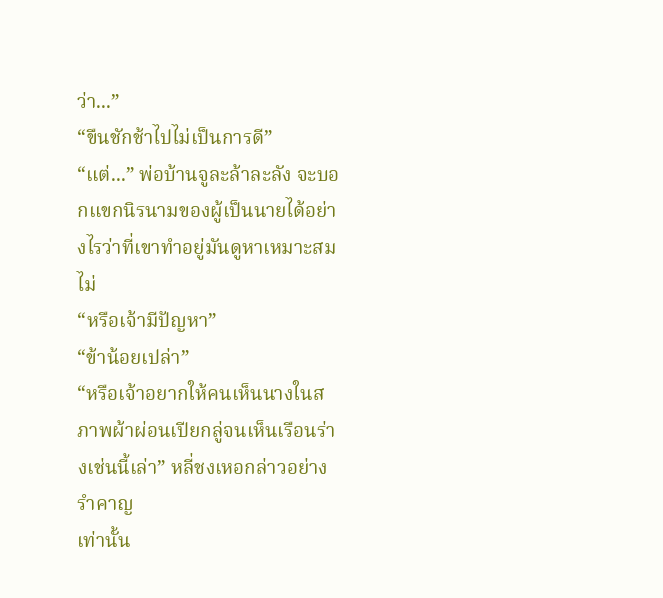ว่า...”
“ขืนชักช้าไปไม่เป็นการดี”
“แต่...” พ่อบ้านจูละล้าละลัง จะบอกแขกนิรนามของผู้เป็นนายได้อย่างไรว่าที่เขาทำอยู่มันดูหาเหมาะสมไม่
“หรือเจ้ามีปัญหา”
“ข้าน้อยเปล่า”
“หรือเจ้าอยากให้คนเห็นนางในสภาพผ้าผ่อนเปียกลู่จนเห็นเรือนร่างเช่นนี้เล่า” หลี่ชงเหอกล่าวอย่างรำคาญ
เท่านั้น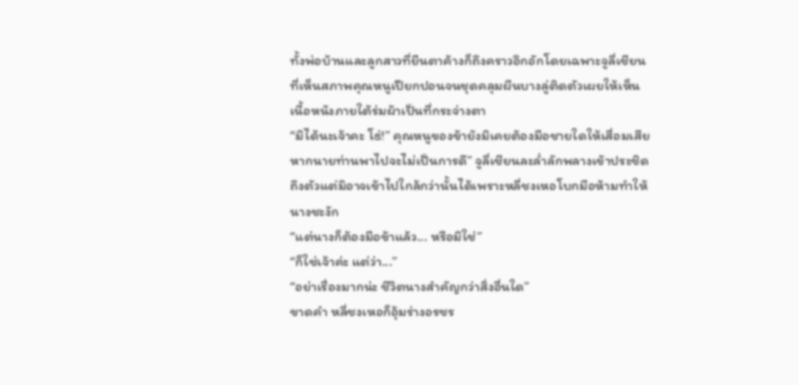ทั้งพ่อบ้านและลูกสาวที่ยืนตาค้างก็ถึงคราวอึกอักโดยเฉพาะจูลี่เชียนที่เห็นสภาพคุณหนูเปียกปอนจนชุดคลุมผืนบางลู่ติดตัวเผยให้เห็นเนื้อหนังภายใต้ร่มผ้าเป็นที่กระจ่างตา
“มิได้นะเจ้าคะ โธ่!” คุณหนูของข้ายังมิเคยต้องมือชายใดให้เสื่อมเสีย หากนายท่านพาไปจะไม่เป็นการดี” จูลี่เชียนละล่ำลักพลางเข้าประชิดถึงตัวแต่มิอาจเข้าไปใกล้กว่านั้นได้เพราะหลี่ชงเหอโบกมือห้ามทำให้นางชะงัก
“แต่นางก็ต้องมือข้าแล้ว... หรือมิใช่”
“ก็ใช่เจ้าค่ะ แต่ว่า...”
“อย่าเรื่องมากน่ะ ชีวิตนางสำคัญกว่าสิ่งอื่นใด”
ขาดคำ หลี่ชงเหอก็อุ้มร่างอรชร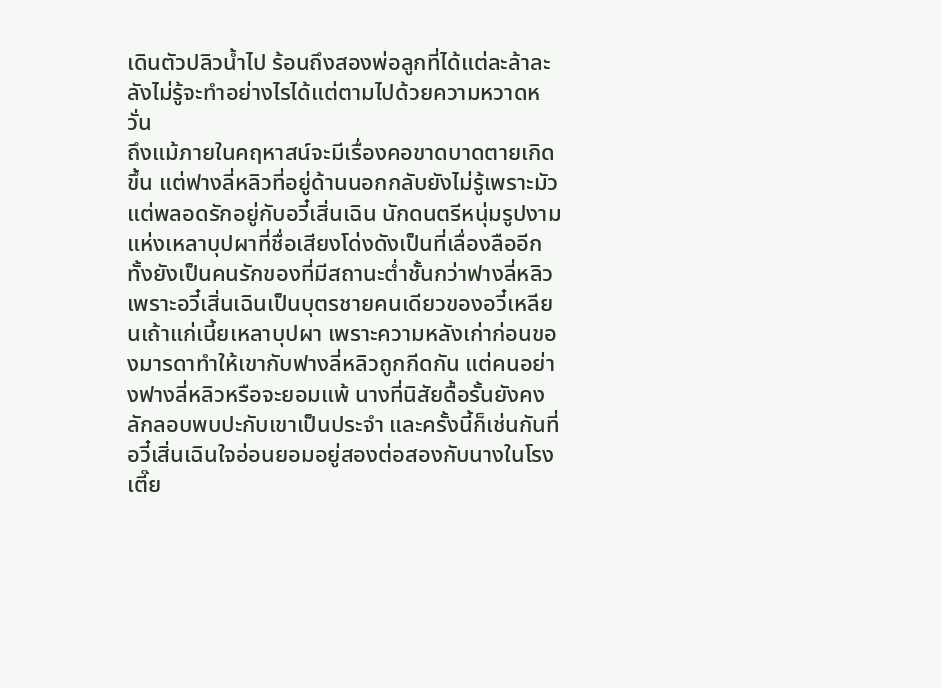เดินตัวปลิวน้ำไป ร้อนถึงสองพ่อลูกที่ได้แต่ละล้าละลังไม่รู้จะทำอย่างไรได้แต่ตามไปด้วยความหวาดหวั่น
ถึงแม้ภายในคฤหาสน์จะมีเรื่องคอขาดบาดตายเกิดขึ้น แต่ฟางลี่หลิวที่อยู่ด้านนอกกลับยังไม่รู้เพราะมัวแต่พลอดรักอยู่กับอวี๋เสิ่นเฉิน นักดนตรีหนุ่มรูปงามแห่งเหลาบุปผาที่ชื่อเสียงโด่งดังเป็นที่เลื่องลืออีกทั้งยังเป็นคนรักของที่มีสถานะต่ำชั้นกว่าฟางลี่หลิว
เพราะอวี๋เสิ่นเฉินเป็นบุตรชายคนเดียวของอวี๋เหลียนเถ้าแก่เนี้ยเหลาบุปผา เพราะความหลังเก่าก่อนของมารดาทำให้เขากับฟางลี่หลิวถูกกีดกัน แต่คนอย่างฟางลี่หลิวหรือจะยอมแพ้ นางที่นิสัยดื้อรั้นยังคงลักลอบพบปะกับเขาเป็นประจำ และครั้งนี้ก็เช่นกันที่อวี๋เสิ่นเฉินใจอ่อนยอมอยู่สองต่อสองกับนางในโรงเตี๊ย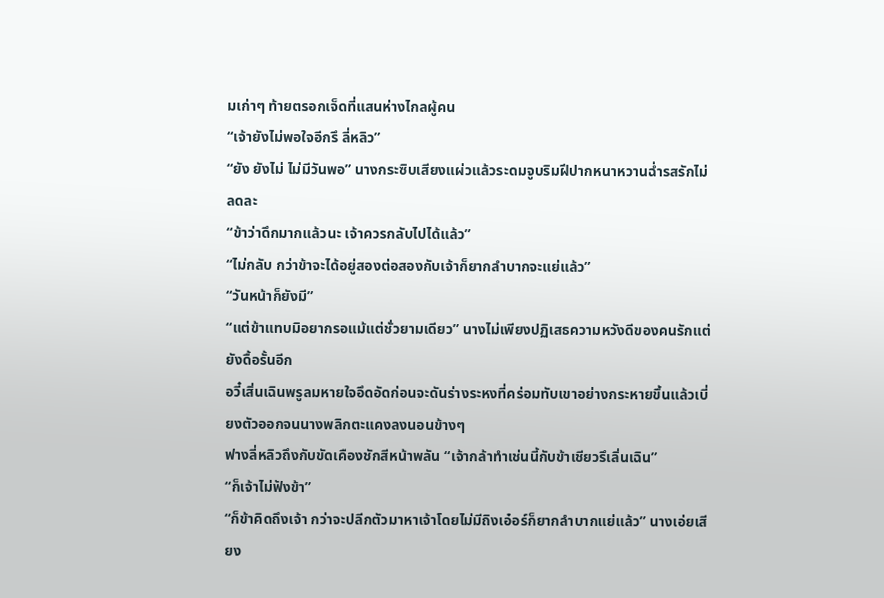มเก่าๆ ท้ายตรอกเจ็ดที่แสนห่างไกลผู้คน
“เจ้ายังไม่พอใจอีกรึ ลี่หลิว”
“ยัง ยังไม่ ไม่มีวันพอ” นางกระซิบเสียงแผ่วแล้วระดมจูบริมฝีปากหนาหวานฉ่ำรสรักไม่ลดละ
“ข้าว่าดึกมากแล้วนะ เจ้าควรกลับไปได้แล้ว”
“ไม่กลับ กว่าข้าจะได้อยู่สองต่อสองกับเจ้าก็ยากลำบากจะแย่แล้ว”
“วันหน้าก็ยังมี”
“แต่ข้าแทบมิอยากรอแม้แต่ชั่วยามเดียว” นางไม่เพียงปฏิเสธความหวังดีของคนรักแต่ยังดื้อรั้นอีก
อวี๋เสิ่นเฉินพรูลมหายใจอึดอัดก่อนจะดันร่างระหงที่คร่อมทับเขาอย่างกระหายขึ้นแล้วเบี่ยงตัวออกจนนางพลิกตะแคงลงนอนข้างๆ
ฟางลี่หลิวถึงกับขัดเคืองชักสีหน้าพลัน “เจ้ากล้าทำเช่นนี้กับข้าเชียวรึเลิ่นเฉิน”
“ก็เจ้าไม่ฟังข้า”
“ก็ข้าคิดถึงเจ้า กว่าจะปลีกตัวมาหาเจ้าโดยไม่มีถิงเอ๋อร์ก็ยากลำบากแย่แล้ว” นางเอ่ยเสียง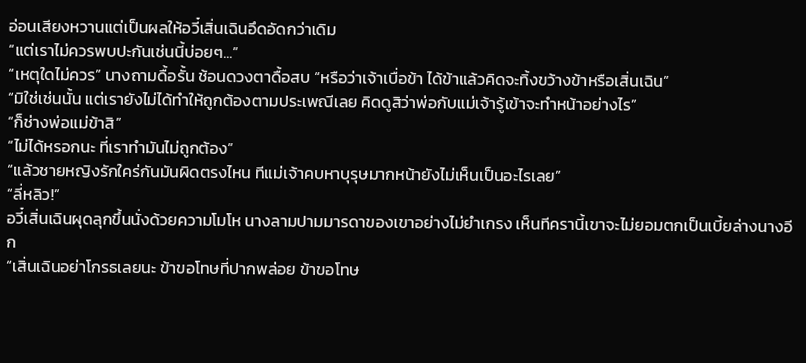อ่อนเสียงหวานแต่เป็นผลให้อวี๋เสิ่นเฉินอึดอัดกว่าเดิม
“แต่เราไม่ควรพบปะกันเช่นนี้บ่อยๆ...”
“เหตุใดไม่ควร” นางถามดื้อรั้น ช้อนดวงตาดื้อสบ “หรือว่าเจ้าเบื่อข้า ได้ข้าแล้วคิดจะทิ้งขว้างข้าหรือเสิ่นเฉิน”
“มิใช่เช่นนั้น แต่เรายังไม่ได้ทำให้ถูกต้องตามประเพณีเลย คิดดูสิว่าพ่อกับแม่เจ้ารู้เข้าจะทำหน้าอย่างไร”
“ก็ช่างพ่อแม่ข้าสิ”
“ไม่ได้หรอกนะ ที่เราทำมันไม่ถูกต้อง”
“แล้วชายหญิงรักใคร่กันมันผิดตรงไหน ทีแม่เจ้าคบหาบุรุษมากหน้ายังไม่เห็นเป็นอะไรเลย”
“ลี่หลิว!”
อวี๋เสิ่นเฉินผุดลุกขึ้นนั่งด้วยความโมโห นางลามปามมารดาของเขาอย่างไม่ยำเกรง เห็นทีครานี้เขาจะไม่ยอมตกเป็นเบี้ยล่างนางอีก
“เสิ่นเฉินอย่าโกรธเลยนะ ข้าขอโทษที่ปากพล่อย ข้าขอโทษ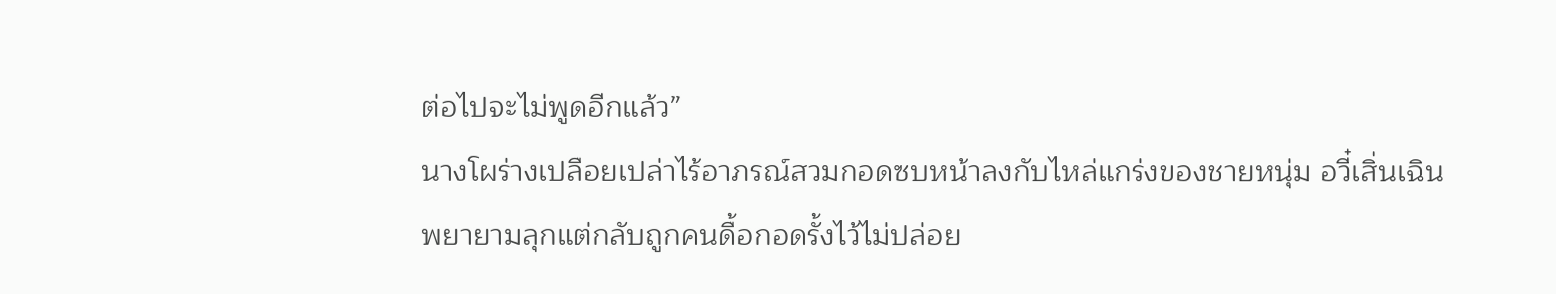ต่อไปจะไม่พูดอีกแล้ว”
นางโผร่างเปลือยเปล่าไร้อาภรณ์สวมกอดซบหน้าลงกับไหล่แกร่งของชายหนุ่ม อวี๋เสิ่นเฉินพยายามลุกแต่กลับถูกคนดื้อกอดรั้งไว้ไม่ปล่อย